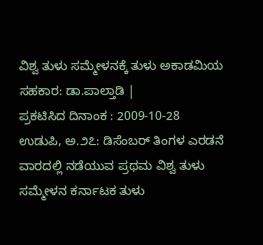ವಿಶ್ವ ತುಳು ಸಮ್ಮೇಳನಕ್ಕೆ ತುಳು ಅಕಾಡಮಿಯ ಸಹಕಾರ: ಡಾ.ಪಾಲ್ತಾಡಿ |
ಪ್ರಕಟಿಸಿದ ದಿನಾಂಕ : 2009-10-28
ಉಡುಪಿ, ಅ.೨೭: ಡಿಸೆಂಬರ್ ತಿಂಗಳ ಎರಡನೆ ವಾರದಲ್ಲಿ ನಡೆಯುವ ಪ್ರಥಮ ವಿಶ್ವ ತುಳು ಸಮ್ಮೇಳನ ಕರ್ನಾಟಕ ತುಳು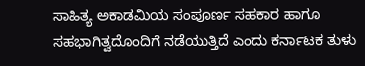ಸಾಹಿತ್ಯ ಅಕಾಡಮಿಯ ಸಂಪೂರ್ಣ ಸಹಕಾರ ಹಾಗೂ ಸಹಭಾಗಿತ್ವದೊಂದಿಗೆ ನಡೆಯುತ್ತಿದೆ ಎಂದು ಕರ್ನಾಟಕ ತುಳು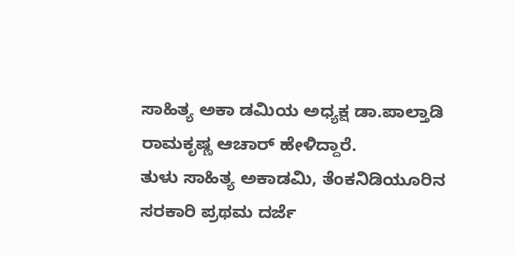ಸಾಹಿತ್ಯ ಅಕಾ ಡಮಿಯ ಅಧ್ಯಕ್ಷ ಡಾ.ಪಾಲ್ತಾಡಿ ರಾಮಕೃಷ್ಣ ಆಚಾರ್ ಹೇಳಿದ್ದಾರೆ.
ತುಳು ಸಾಹಿತ್ಯ ಅಕಾಡಮಿ, ತೆಂಕನಿಡಿಯೂರಿನ ಸರಕಾರಿ ಪ್ರಥಮ ದರ್ಜೆ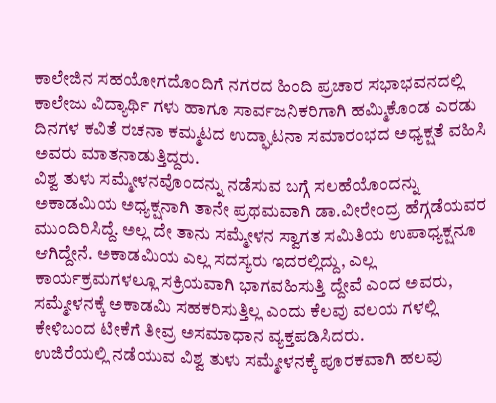ಕಾಲೇಜಿನ ಸಹಯೋಗದೊಂದಿಗೆ ನಗರದ ಹಿಂದಿ ಪ್ರಚಾರ ಸಭಾಭವನದಲ್ಲಿ ಕಾಲೇಜು ವಿದ್ಯಾರ್ಥಿ ಗಳು ಹಾಗೂ ಸಾರ್ವಜನಿಕರಿಗಾಗಿ ಹಮ್ಮಿಕೊಂಡ ಎರಡು ದಿನಗಳ ಕವಿತೆ ರಚನಾ ಕಮ್ಮಟದ ಉದ್ಘಾಟನಾ ಸಮಾರಂಭದ ಅಧ್ಯಕ್ಷತೆ ವಹಿಸಿ ಅವರು ಮಾತನಾಡುತ್ತಿದ್ದರು.
ವಿಶ್ವ ತುಳು ಸಮ್ಮೇಳನವೊಂದನ್ನು ನಡೆಸುವ ಬಗ್ಗೆ ಸಲಹೆಯೊಂದನ್ನು ಅಕಾಡಮಿಯ ಅಧ್ಯಕ್ಷನಾಗಿ ತಾನೇ ಪ್ರಥಮವಾಗಿ ಡಾ.ವೀರೇಂದ್ರ ಹೆಗ್ಗಡೆಯವರ ಮುಂದಿರಿಸಿದ್ದೆ. ಅಲ್ಲ ದೇ ತಾನು ಸಮ್ಮೇಳನ ಸ್ವಾಗತ ಸಮಿತಿಯ ಉಪಾಧ್ಯಕ್ಷನೂ ಆಗಿದ್ದೇನೆ. ಅಕಾಡಮಿಯ ಎಲ್ಲ ಸದಸ್ಯರು ಇದರಲ್ಲಿದ್ದು, ಎಲ್ಲ ಕಾರ್ಯಕ್ರಮಗಳಲ್ಲೂ ಸಕ್ರಿಯವಾಗಿ ಭಾಗವಹಿಸುತ್ತಿ ದ್ದೇವೆ ಎಂದ ಅವರು, ಸಮ್ಮೇಳನಕ್ಕೆ ಅಕಾಡಮಿ ಸಹಕರಿಸುತ್ತಿಲ್ಲ ಎಂದು ಕೆಲವು ವಲಯ ಗಳಲ್ಲಿ ಕೇಳಿಬಂದ ಟೀಕೆಗೆ ತೀವ್ರ ಅಸಮಾಧಾನ ವ್ಯಕ್ತಪಡಿಸಿದರು.
ಉಜಿರೆಯಲ್ಲಿ ನಡೆಯುವ ವಿಶ್ವ ತುಳು ಸಮ್ಮೇಳನಕ್ಕೆ ಪೂರಕವಾಗಿ ಹಲವು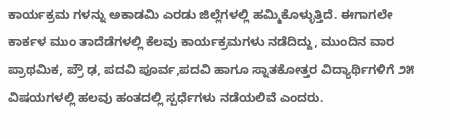ಕಾರ್ಯಕ್ರಮ ಗಳನ್ನು ಅಕಾಡಮಿ ಎರಡು ಜಿಲ್ಲೆಗಳಲ್ಲಿ ಹಮ್ಮಿಕೊಳ್ಳುತ್ತಿದೆ. ಈಗಾಗಲೇ ಕಾರ್ಕಳ ಮುಂ ತಾದೆಡೆಗಳಲ್ಲಿ ಕೆಲವು ಕಾರ್ಯಕ್ರಮಗಳು ನಡೆದಿದ್ದು, ಮುಂದಿನ ವಾರ ಪ್ರಾಥಮಿಕ, ಪ್ರೌ ಢ, ಪದವಿ ಪೂರ್ವ,ಪದವಿ ಹಾಗೂ ಸ್ನಾತಕೋತ್ತರ ವಿದ್ಯಾರ್ಥಿಗಳಿಗೆ ೨೫ ವಿಷಯಗಳಲ್ಲಿ ಹಲವು ಹಂತದಲ್ಲಿ ಸ್ಪರ್ಧೆಗಳು ನಡೆಯಲಿವೆ ಎಂದರು.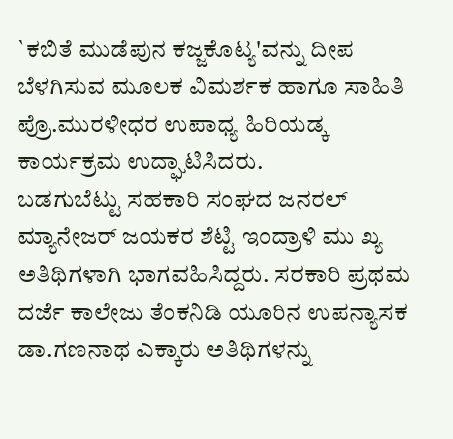`ಕಬಿತೆ ಮುಡೆಪುನ ಕಜ್ಜಕೊಟ್ಯ'ವನ್ನು ದೀಪ ಬೆಳಗಿಸುವ ಮೂಲಕ ವಿಮರ್ಶಕ ಹಾಗೂ ಸಾಹಿತಿ ಪ್ರೊ.ಮುರಳೀಧರ ಉಪಾಧ್ಯ ಹಿರಿಯಡ್ಕ ಕಾರ್ಯಕ್ರಮ ಉದ್ಘಾಟಿಸಿದರು.
ಬಡಗುಬೆಟ್ಟು ಸಹಕಾರಿ ಸಂಘದ ಜನರಲ್ ಮ್ಯಾನೇಜರ್ ಜಯಕರ ಶೆಟ್ಟಿ ಇಂದ್ರಾಳಿ ಮು ಖ್ಯ ಅತಿಥಿಗಳಾಗಿ ಭಾಗವಹಿಸಿದ್ದರು. ಸರಕಾರಿ ಪ್ರಥಮ ದರ್ಜೆ ಕಾಲೇಜು ತೆಂಕನಿಡಿ ಯೂರಿನ ಉಪನ್ಯಾಸಕ ಡಾ.ಗಣನಾಥ ಎಕ್ಕಾರು ಅತಿಥಿಗಳನ್ನು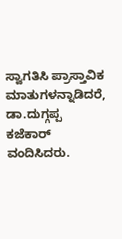ಸ್ವಾಗತಿಸಿ ಪ್ರಾಸ್ತಾವಿಕ ಮಾತುಗಳನ್ನಾಡಿದರೆ, ಡಾ.ದುಗ್ಗಪ್ಪ ಕಜೆಕಾರ್ ವಂದಿಸಿದರು.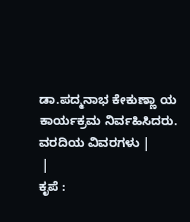ಡಾ.ಪದ್ಮನಾಭ ಕೇಕುಣ್ಣಾ ಯ ಕಾರ್ಯಕ್ರಮ ನಿರ್ವಹಿಸಿದರು.
ವರದಿಯ ವಿವರಗಳು |
 |
ಕೃಪೆ :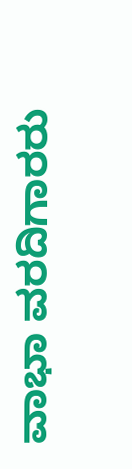ವಾಭಾ ವರದಿಗಾರರು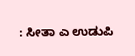: ಸೀತಾ ಎ ಉಡುಪಿ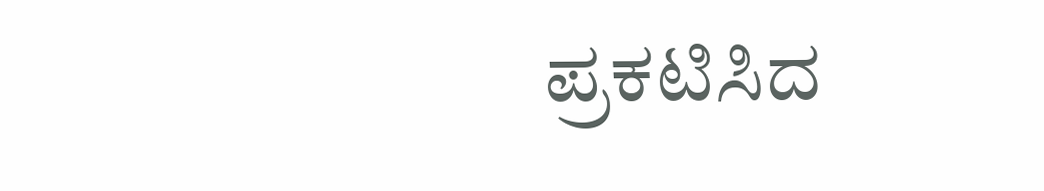ಪ್ರಕಟಿಸಿದ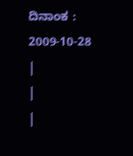ದಿನಾಂಕ : 2009-10-28
|
|
|